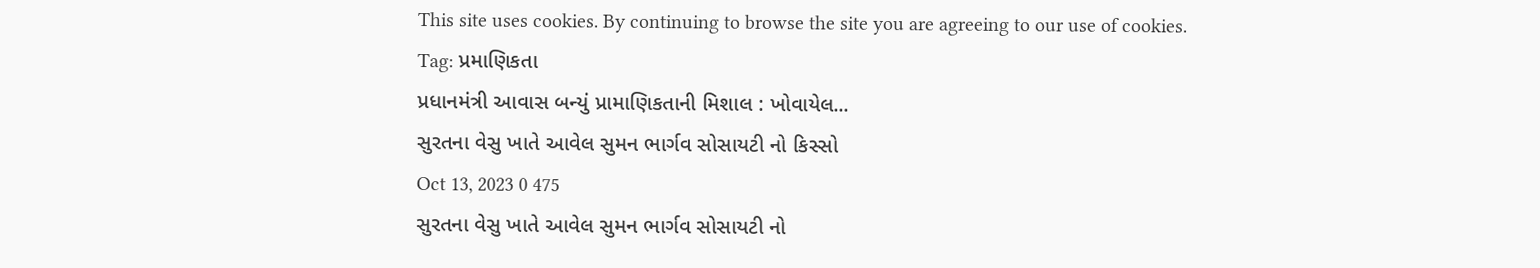This site uses cookies. By continuing to browse the site you are agreeing to our use of cookies.
Tag: પ્રમાણિકતા
પ્રધાનમંત્રી આવાસ બન્યું પ્રામાણિકતાની મિશાલ : ખોવાયેલ...
સુરતના વેસુ ખાતે આવેલ સુમન ભાર્ગવ સોસાયટી નો કિસ્સો
Oct 13, 2023 0 475
સુરતના વેસુ ખાતે આવેલ સુમન ભાર્ગવ સોસાયટી નો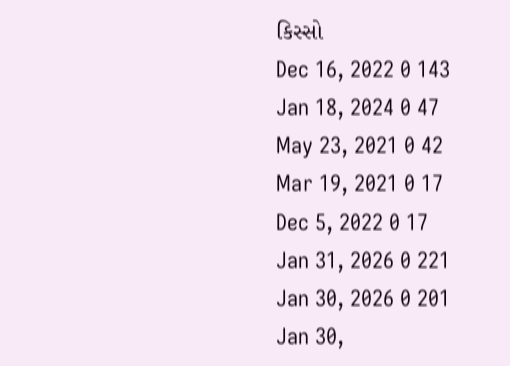કિસ્સો
Dec 16, 2022 0 143
Jan 18, 2024 0 47
May 23, 2021 0 42
Mar 19, 2021 0 17
Dec 5, 2022 0 17
Jan 31, 2026 0 221
Jan 30, 2026 0 201
Jan 30,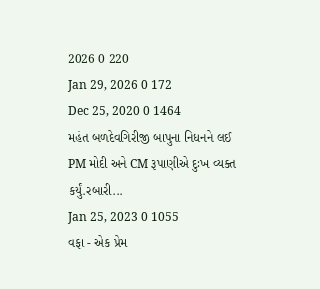2026 0 220
Jan 29, 2026 0 172
Dec 25, 2020 0 1464
મહંત બળદેવગિરીજી બાપુના નિધનને લઈ PM મોદી અને CM રૂપાણીએ દુઃખ વ્યક્ત કર્યું.રબારી...
Jan 25, 2023 0 1055
વફા - એક પ્રેમ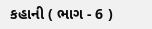કહાની ( ભાગ - 6 )